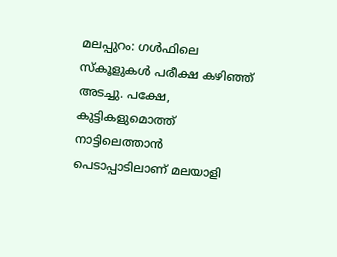മലപ്പുറം: ഗൾഫിലെ സ്കൂളുകൾ പരീക്ഷ കഴിഞ്ഞ് അടച്ചു. പക്ഷേ, കുട്ടികളുമൊത്ത് നാട്ടിലെത്താൻ പെടാപ്പാടിലാണ് മലയാളി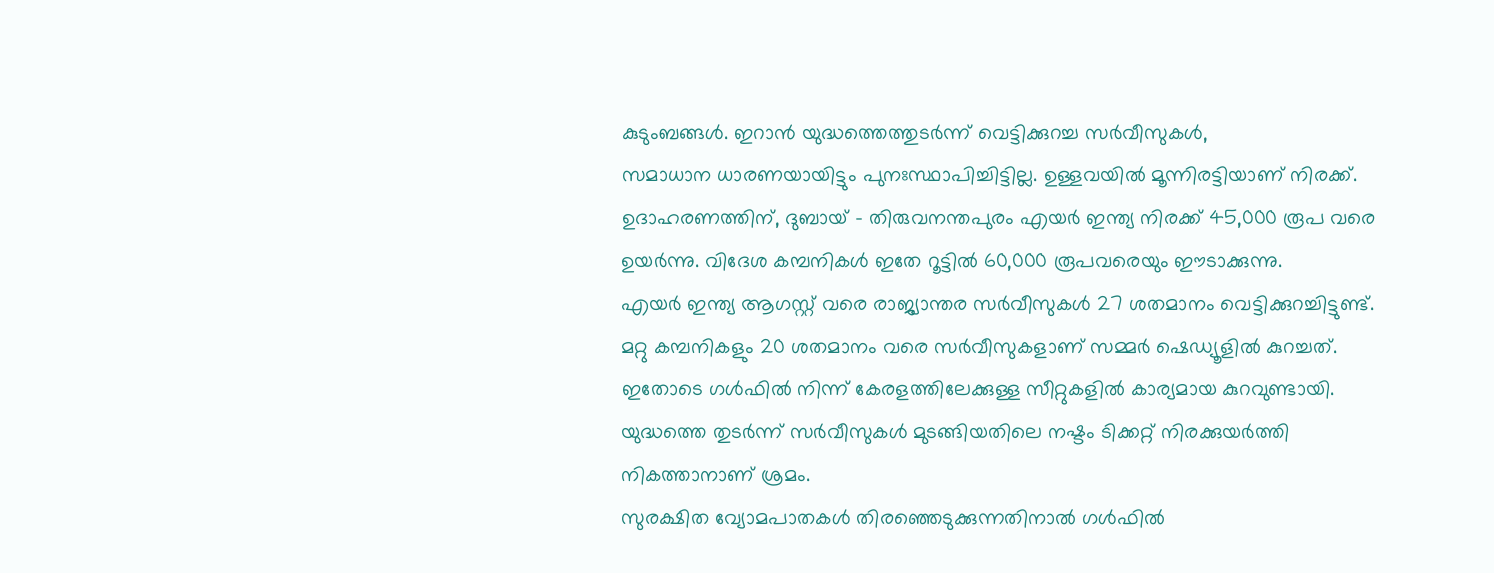കുടുംബങ്ങൾ. ഇറാൻ യുദ്ധത്തെത്തുടർന്ന് വെട്ടിക്കുറച്ച സർവീസുകൾ,
സമാധാന ധാരണയായിട്ടും പുനഃസ്ഥാപിച്ചിട്ടില്ല. ഉള്ളവയിൽ മൂന്നിരട്ടിയാണ് നിരക്ക്.
ഉദാഹരണത്തിന്, ദുബായ് - തിരുവനന്തപുരം എയർ ഇന്ത്യ നിരക്ക് 45,000 രൂപ വരെ ഉയർന്നു. വിദേശ കമ്പനികൾ ഇതേ റൂട്ടിൽ 60,000 രൂപവരെയും ഈടാക്കുന്നു.
എയർ ഇന്ത്യ ആഗസ്റ്റ് വരെ രാജ്യാന്തര സർവീസുകൾ 27 ശതമാനം വെട്ടിക്കുറച്ചിട്ടുണ്ട്. മറ്റു കമ്പനികളും 20 ശതമാനം വരെ സർവീസുകളാണ് സമ്മർ ഷെഡ്യൂളിൽ കുറച്ചത്. ഇതോടെ ഗൾഫിൽ നിന്ന് കേരളത്തിലേക്കുള്ള സീറ്റുകളിൽ കാര്യമായ കുറവുണ്ടായി. യുദ്ധത്തെ തുടർന്ന് സർവീസുകൾ മുടങ്ങിയതിലെ നഷ്ടം ടിക്കറ്റ് നിരക്കുയർത്തി നികത്താനാണ് ശ്രമം.
സുരക്ഷിത വ്യോമപാതകൾ തിരഞ്ഞെടുക്കുന്നതിനാൽ ഗൾഫിൽ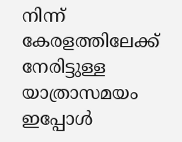നിന്ന് കേരളത്തിലേക്ക് നേരിട്ടുള്ള യാത്രാസമയം ഇപ്പോൾ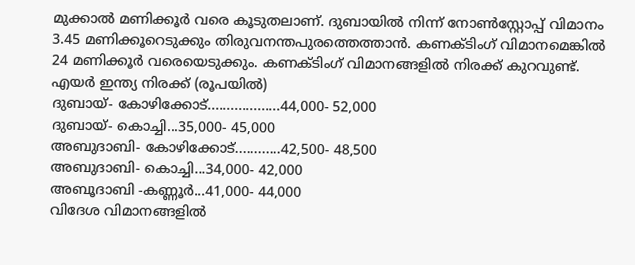മുക്കാൽ മണിക്കൂർ വരെ കൂടുതലാണ്. ദുബായിൽ നിന്ന് നോൺസ്റ്റോപ്പ് വിമാനം 3.45 മണിക്കൂറെടുക്കും തിരുവനന്തപുരത്തെത്താൻ. കണക്ടിംഗ് വിമാനമെങ്കിൽ 24 മണിക്കൂർ വരെയെടുക്കും. കണക്ടിംഗ് വിമാനങ്ങളിൽ നിരക്ക് കുറവുണ്ട്.
എയർ ഇന്ത്യ നിരക്ക് (രൂപയിൽ)
ദുബായ്- കോഴിക്കോട്...................44,000- 52,000
ദുബായ്- കൊച്ചി...35,000- 45,000
അബുദാബി- കോഴിക്കോട്............42,500- 48,500
അബുദാബി- കൊച്ചി...34,000- 42,000
അബൂദാബി -കണ്ണൂർ...41,000- 44,000
വിദേശ വിമാനങ്ങളിൽ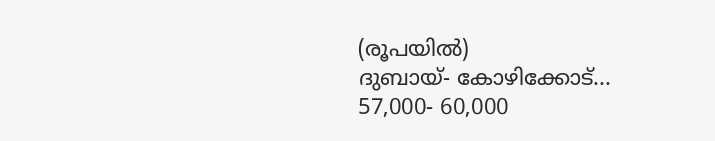(രൂപയിൽ)
ദുബായ്- കോഴിക്കോട്... 57,000- 60,000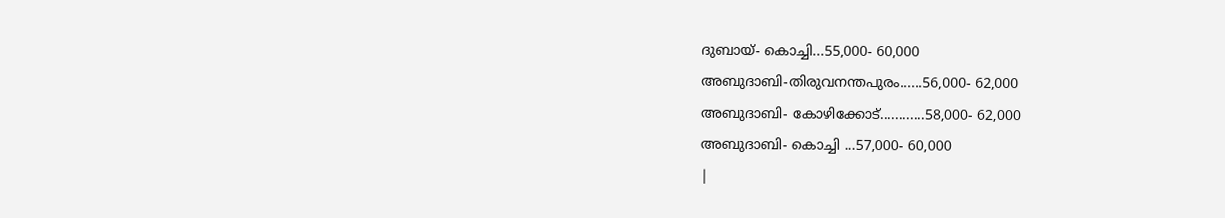ദുബായ്- കൊച്ചി...55,000- 60,000
അബുദാബി-തിരുവനന്തപുരം......56,000- 62,000
അബുദാബി- കോഴിക്കോട്............58,000- 62,000
അബുദാബി- കൊച്ചി ...57,000- 60,000
|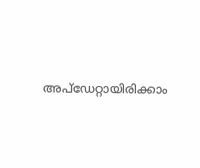അപ്ഡേറ്റായിരിക്കാം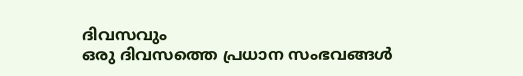ദിവസവും
ഒരു ദിവസത്തെ പ്രധാന സംഭവങ്ങൾ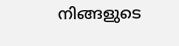നിങ്ങളുടെ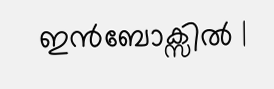ഇൻബോക്സിൽ |